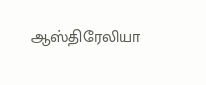ஆஸ்திரேலியா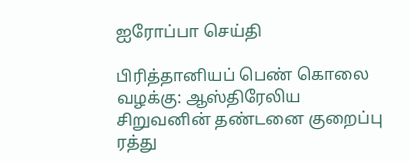ஐரோப்பா செய்தி

பிரித்தானியப் பெண் கொலை வழக்கு: ஆஸ்திரேலிய சிறுவனின் தண்டனை குறைப்பு ரத்து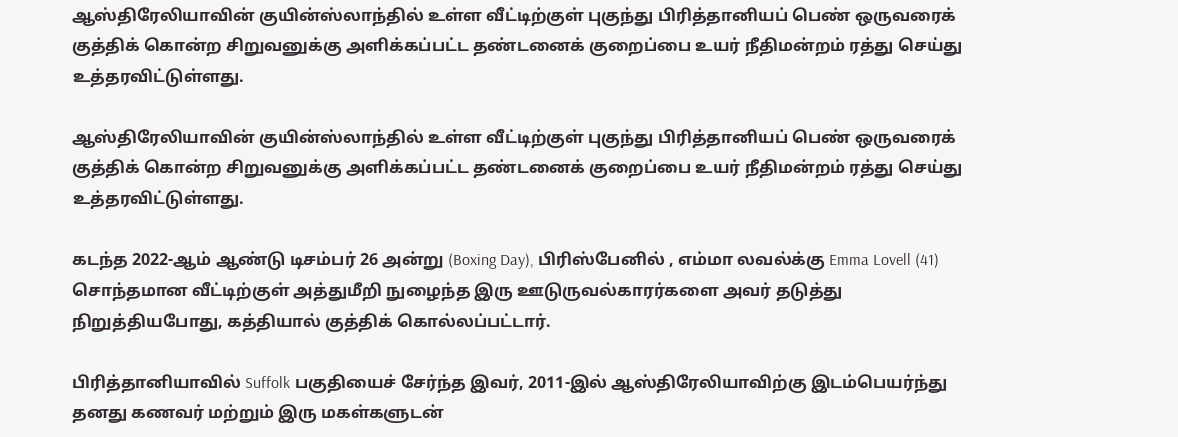ஆஸ்திரேலியாவின் குயின்ஸ்லாந்தில் உள்ள வீட்டிற்குள் புகுந்து பிரித்தானியப் பெண் ஒருவரைக் குத்திக் கொன்ற சிறுவனுக்கு அளிக்கப்பட்ட தண்டனைக் குறைப்பை உயர் நீதிமன்றம் ரத்து செய்து உத்தரவிட்டுள்ளது.

ஆஸ்திரேலியாவின் குயின்ஸ்லாந்தில் உள்ள வீட்டிற்குள் புகுந்து பிரித்தானியப் பெண் ஒருவரைக் குத்திக் கொன்ற சிறுவனுக்கு அளிக்கப்பட்ட தண்டனைக் குறைப்பை உயர் நீதிமன்றம் ரத்து செய்து உத்தரவிட்டுள்ளது.

கடந்த 2022-ஆம் ஆண்டு டிசம்பர் 26 அன்று (Boxing Day), பிரிஸ்பேனில் , எம்மா லவல்க்கு Emma Lovell (41) சொந்தமான வீட்டிற்குள் அத்துமீறி நுழைந்த இரு ஊடுருவல்காரர்களை அவர் தடுத்து நிறுத்தியபோது, கத்தியால் குத்திக் கொல்லப்பட்டார்.

பிரித்தானியாவில் Suffolk பகுதியைச் சேர்ந்த இவர், 2011-இல் ஆஸ்திரேலியாவிற்கு இடம்பெயர்ந்து தனது கணவர் மற்றும் இரு மகள்களுடன்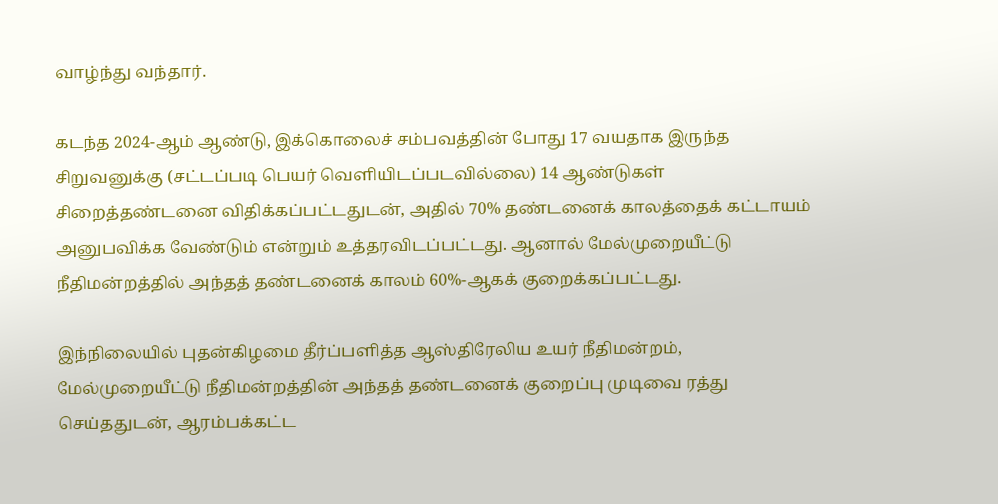வாழ்ந்து வந்தார்.

கடந்த 2024-ஆம் ஆண்டு, இக்கொலைச் சம்பவத்தின் போது 17 வயதாக இருந்த சிறுவனுக்கு (சட்டப்படி பெயர் வெளியிடப்படவில்லை) 14 ஆண்டுகள் சிறைத்தண்டனை விதிக்கப்பட்டதுடன், அதில் 70% தண்டனைக் காலத்தைக் கட்டாயம் அனுபவிக்க வேண்டும் என்றும் உத்தரவிடப்பட்டது. ஆனால் மேல்முறையீட்டு நீதிமன்றத்தில் அந்தத் தண்டனைக் காலம் 60%-ஆகக் குறைக்கப்பட்டது.

இந்நிலையில் புதன்கிழமை தீர்ப்பளித்த ஆஸ்திரேலிய உயர் நீதிமன்றம், மேல்முறையீட்டு நீதிமன்றத்தின் அந்தத் தண்டனைக் குறைப்பு முடிவை ரத்து செய்ததுடன், ஆரம்பக்கட்ட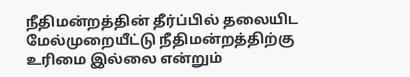நீதிமன்றத்தின் தீர்ப்பில் தலையிட மேல்முறையீட்டு நீதிமன்றத்திற்கு உரிமை இல்லை என்றும்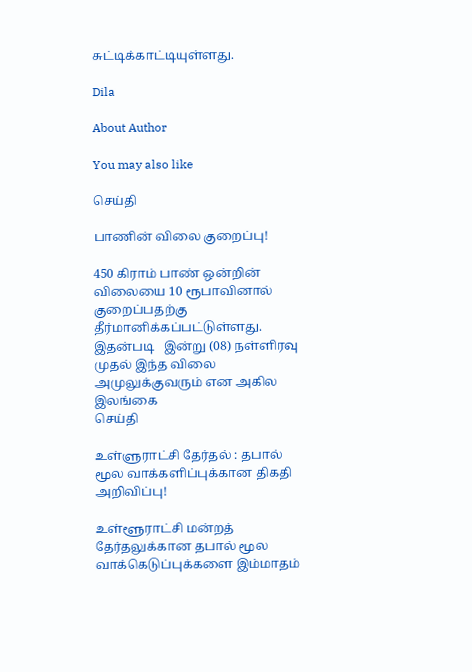சுட்டிக்காட்டியுள்ளது.

Dila

About Author

You may also like

செய்தி

பாணின் விலை குறைப்பு!

450 கிராம் பாண் ஒன்றின் விலையை 10 ரூபாவினால் குறைப்பதற்கு தீர்மானிக்கப்பட்டுள்ளது. இதன்படி   இன்று (08) நள்ளிரவு முதல் இந்த விலை அமுலுக்குவரும் என அகில இலங்கை
செய்தி

உள்ளுராட்சி தேர்தல் : தபால் மூல வாக்களிப்புக்கான திகதி அறிவிப்பு!

உள்ளூராட்சி மன்றத் தேர்தலுக்கான தபால் மூல வாக்கெடுப்புக்களை இம்மாதம்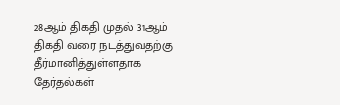28ஆம் திகதி முதல் 31ஆம் திகதி வரை நடத்துவதற்கு தீர்மானித்துள்ளதாக தேர்தல்கள்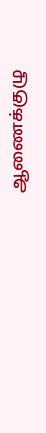ஆணைக்குழு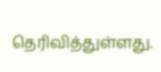தெரிவித்துள்ளது.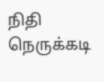நிதி நெருக்கடி